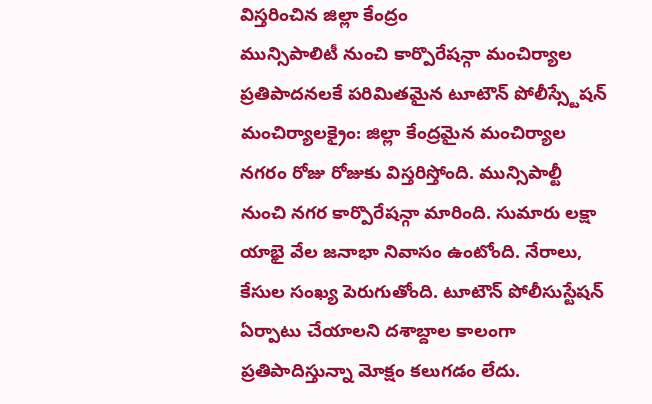విస్తరించిన జిల్లా కేంద్రం
మున్సిపాలిటీ నుంచి కార్పొరేషన్గా మంచిర్యాల
ప్రతిపాదనలకే పరిమితమైన టూటౌన్ పోలీస్స్టేషన్
మంచిర్యాలక్రైం: జిల్లా కేంద్రమైన మంచిర్యాల నగరం రోజు రోజుకు విస్తరిస్తోంది. మున్సిపాల్టీ నుంచి నగర కార్పొరేషన్గా మారింది. సుమారు లక్షా యాభై వేల జనాభా నివాసం ఉంటోంది. నేరాలు, కేసుల సంఖ్య పెరుగుతోంది. టూటౌన్ పోలీసుస్టేషన్ ఏర్పాటు చేయాలని దశాబ్దాల కాలంగా ప్రతిపాదిస్తున్నా మోక్షం కలుగడం లేదు.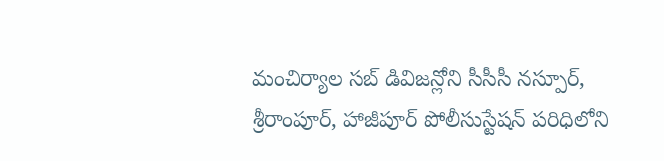మంచిర్యాల సబ్ డివిజన్లోని సీసీసీ నస్పూర్, శ్రీరాంపూర్, హాజీపూర్ పోలీసుస్టేషన్ పరిధిలోని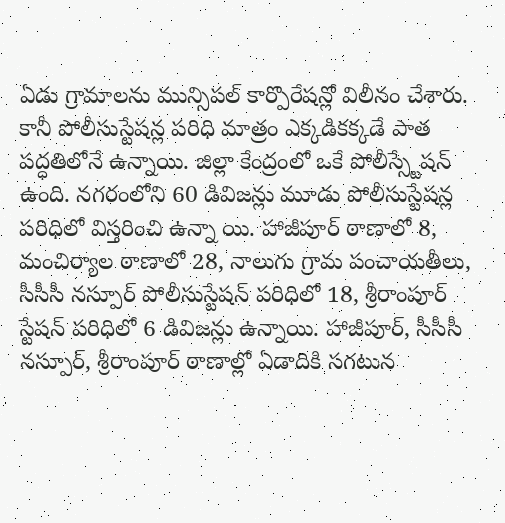ఏడు గ్రామాలను మున్సిపల్ కార్పొరేషన్లో విలీనం చేశారు. కానీ పోలీసుస్టేషన్ల పరిధి మాత్రం ఎక్కడికక్కడే పాత పద్ధతిలోనే ఉన్నాయి. జిల్లా కేంద్రంలో ఒకే పోలీస్స్టేషన్ ఉంది. నగరంలోని 60 డివిజన్లు మూడు పోలీసుస్టేషన్ల పరిధిలో విస్తరించి ఉన్నా యి. హాజీపూర్ ఠాణాలో 8, మంచిర్యాల ఠాణాలో 28, నాలుగు గ్రామ పంచాయతీలు, సీసీసీ నస్పూర్ పోలీసుస్టేషన్ పరిధిలో 18, శ్రీరాంపూర్ స్టేషన్ పరిధిలో 6 డివిజన్లు ఉన్నాయి. హాజీపూర్, సీసీసీ నస్పూర్, శ్రీరాంపూర్ ఠాణాల్లో ఏడాదికి సగటున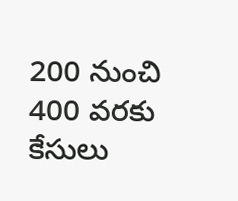200 నుంచి 400 వరకు కేసులు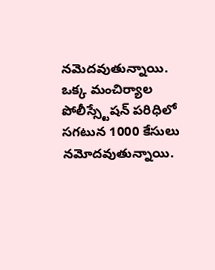నమెదవుతున్నాయి. ఒక్క మంచిర్యాల పోలీస్స్టేషన్ పరిధిలో సగటున 1000 కేసులు నమోదవుతున్నాయి.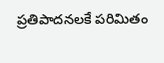ప్రతిపాదనలకే పరిమితం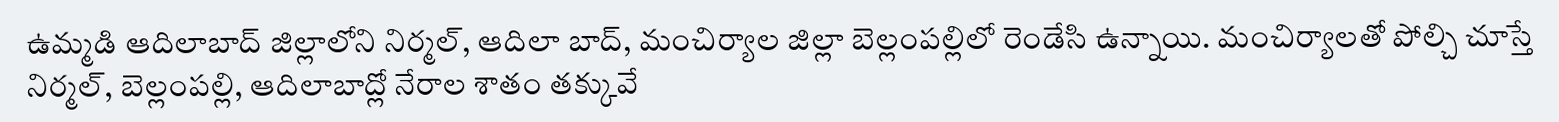ఉమ్మడి ఆదిలాబాద్ జిల్లాలోని నిర్మల్, ఆదిలా బాద్, మంచిర్యాల జిల్లా బెల్లంపల్లిలో రెండేసి ఉన్నాయి. మంచిర్యాలతో పోల్చి చూస్తే నిర్మల్, బెల్లంపల్లి, ఆదిలాబాద్లో నేరాల శాతం తక్కువే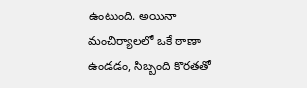ఉంటుంది. అయినా మంచిర్యాలలో ఒకే ఠాణా ఉండడం, సిబ్బంది కొరతతో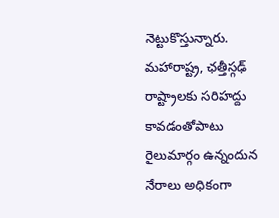నెట్టుకొస్తున్నారు. మహారాష్ట్ర, ఛత్తీస్గఢ్ రాష్ట్రాలకు సరిహద్దు కావడంతోపాటు రైలుమార్గం ఉన్నందున నేరాలు అధికంగా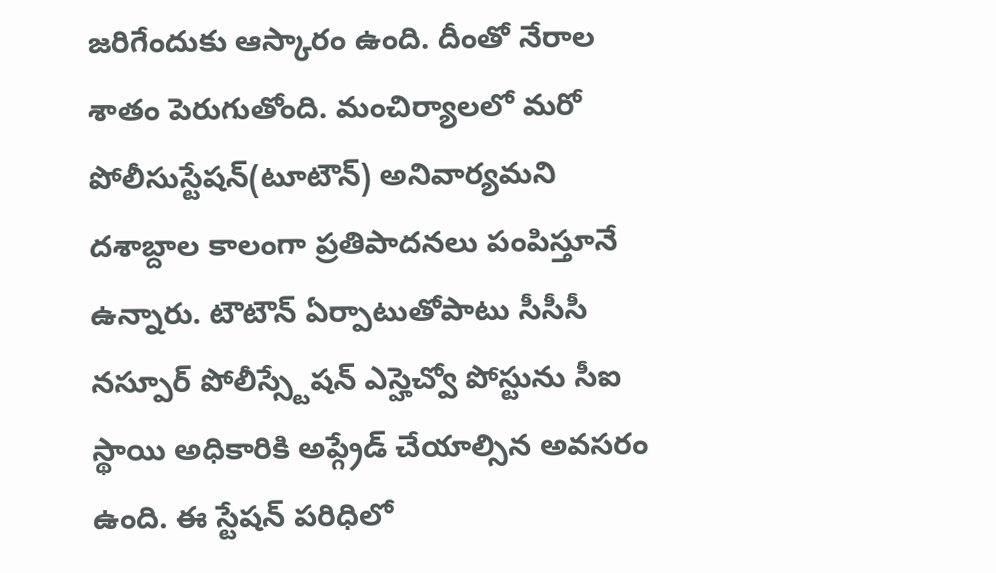జరిగేందుకు ఆస్కారం ఉంది. దీంతో నేరాల శాతం పెరుగుతోంది. మంచిర్యాలలో మరో పోలీసుస్టేషన్(టూటౌన్) అనివార్యమని దశాబ్దాల కాలంగా ప్రతిపాదనలు పంపిస్తూనే ఉన్నారు. టౌటౌన్ ఏర్పాటుతోపాటు సీసీసీ నస్పూర్ పోలీస్స్టేషన్ ఎస్హెచ్వో పోస్టును సీఐ స్థాయి అధికారికి అప్గ్రేడ్ చేయాల్సిన అవసరం ఉంది. ఈ స్టేషన్ పరిధిలో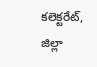కలెక్టరేట్, జిల్లా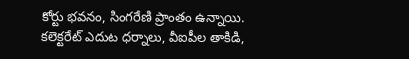కోర్టు భవనం, సింగరేణి ప్రాంతం ఉన్నాయి. కలెక్టరేట్ ఎదుట ధర్నాలు, వీఐపీల తాకిడి,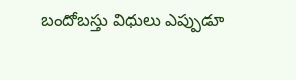బందోబస్తు విధులు ఎప్పుడూ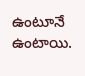ఉంటూనే ఉంటాయి.